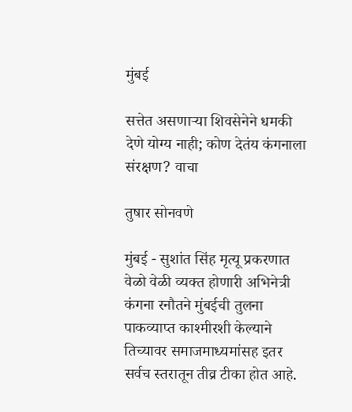मुंबई

सत्तेत असणाऱ्या शिवसेनेने धमकी देणे योग्य नाही; कोण देतंय कंगनाला संरक्षण? वाचा

तुषार सोनवणे

मुंबई - सुशांत सिंह मृत्यू प्रकरणात वेळो वेळी व्यक्त होणारी अभिनेत्री कंगना रनौतने मुंबईची तुलना पाकव्याप्त काश्मीरशी केल्याने तिच्यावर समाजमाध्यमांसह इतर सर्वच स्तरातून तीव्र टीका होत आहे.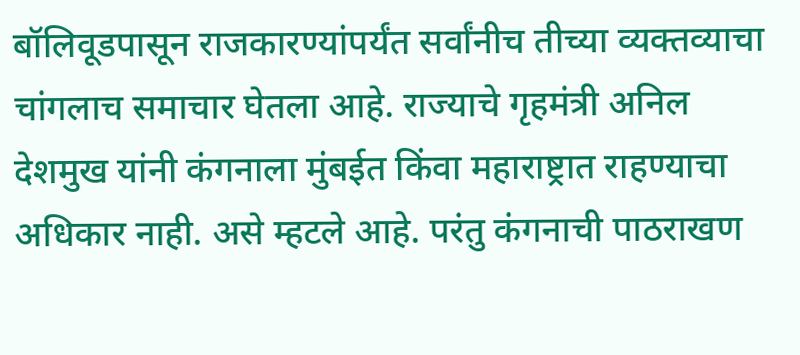बॉलिवूडपासून राजकारण्यांपर्यंत सर्वांनीच तीच्या व्यक्तव्याचा चांगलाच समाचार घेतला आहे. राज्याचे गृहमंत्री अनिल देशमुख यांनी कंगनाला मुंबईत किंवा महाराष्ट्रात राहण्याचा अधिकार नाही. असे म्हटले आहे. परंतु कंगनाची पाठराखण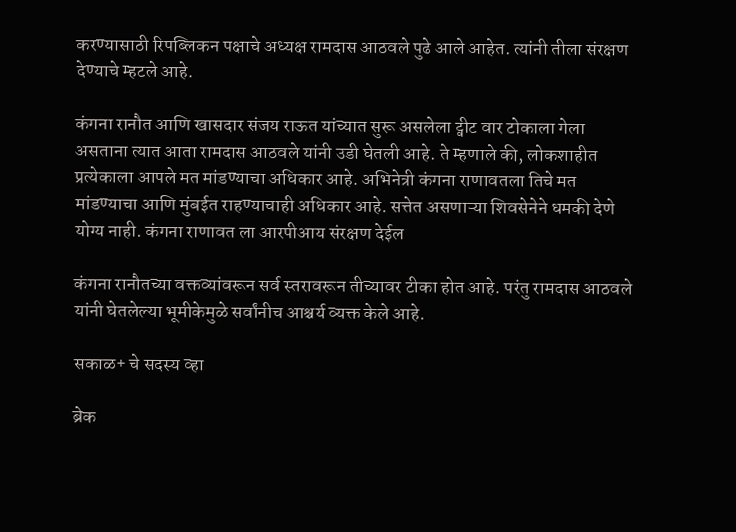करण्यासाठी रिपब्लिकन पक्षाचे अध्यक्ष रामदास आठवले पुढे आले आहेत. त्यांनी तीला संरक्षण देण्याचे म्हटले आहे.

कंगना रानौत आणि खासदार संजय राऊत यांच्यात सुरू असलेला ट्वीट वार टोकाला गेला असताना त्यात आता रामदास आठवले यांनी उडी घेतली आहे. ते म्हणाले की, लोकशाहीत प्रत्येकाला आपले मत मांडण्याचा अधिकार आहे. अभिनेत्री कंगना राणावतला तिचे मत मांडण्याचा आणि मुंबईत राहण्याचाही अधिकार आहे. सत्तेत असणाऱ्या शिवसेनेने धमकी देणे योग्य नाही. कंगना राणावत ला आरपीआय संरक्षण देईल

कंगना रानौतच्या वक्तव्यांवरून सर्व स्तरावरून तीच्यावर टीका होत आहे. परंतु रामदास आठवले यांनी घेतलेल्या भूमीकेमुळे सर्वांनीच आश्चर्य व्यक्त केले आहे.

सकाळ+ चे सदस्य व्हा

ब्रेक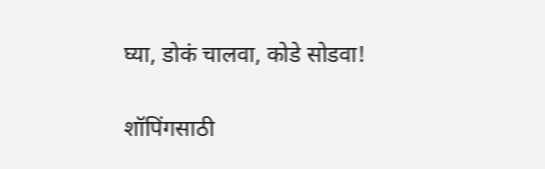घ्या, डोकं चालवा, कोडे सोडवा!

शॉपिंगसाठी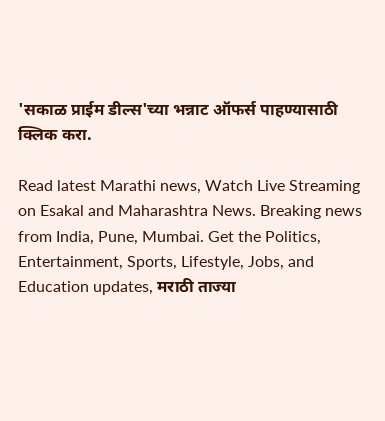'सकाळ प्राईम डील्स'च्या भन्नाट ऑफर्स पाहण्यासाठी क्लिक करा.

Read latest Marathi news, Watch Live Streaming on Esakal and Maharashtra News. Breaking news from India, Pune, Mumbai. Get the Politics, Entertainment, Sports, Lifestyle, Jobs, and Education updates, मराठी ताज्या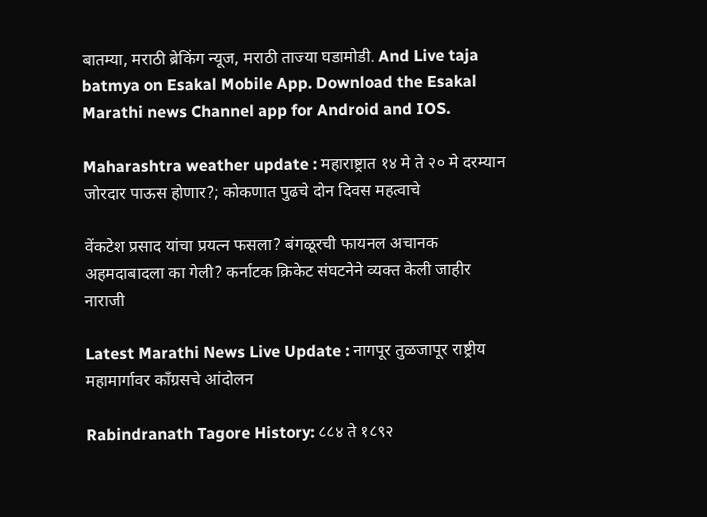बातम्या, मराठी ब्रेकिंग न्यूज, मराठी ताज्या घडामोडी. And Live taja batmya on Esakal Mobile App. Download the Esakal Marathi news Channel app for Android and IOS.

Maharashtra weather update : महाराष्ट्रात १४ मे ते २० मे दरम्यान जोरदार पाऊस होणार?; कोकणात पुढचे दोन दिवस महत्वाचे

वेंकटेश प्रसाद यांचा प्रयत्न फसला? बंगळूरची फायनल अचानक अहमदाबादला का गेली? कर्नाटक क्रिकेट संघटनेने व्यक्त केली जाहीर नाराजी

Latest Marathi News Live Update : नागपूर तुळजापूर राष्ट्रीय महामार्गावर काँग्रसचे आंदोलन

Rabindranath Tagore History: ८८४ ते १८९२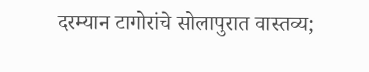दरम्यान टागोरांचे सोलापुरात वास्तव्य;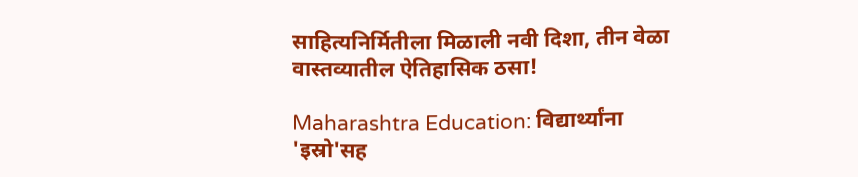साहित्यनिर्मितीला मिळाली नवी दिशा, तीन वेळा वास्तव्यातील ऐतिहासिक ठसा!

Maharashtra Education: विद्यार्थ्यांना 'इस्रो'सह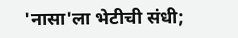'नासा'ला भेटीची संधी;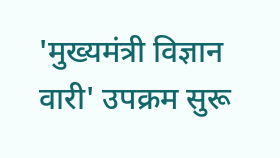'मुख्यमंत्री विज्ञान वारी' उपक्रम सुरू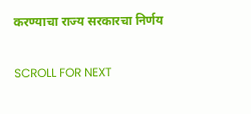करण्याचा राज्य सरकारचा निर्णय

SCROLL FOR NEXT